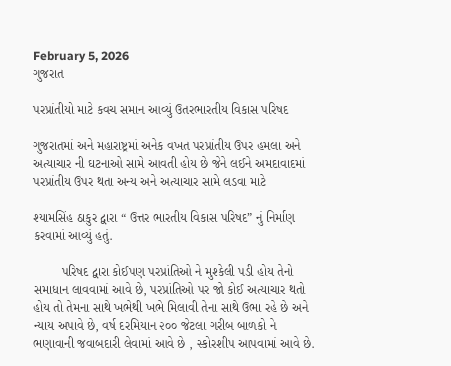February 5, 2026
ગુજરાત

પરપ્રાંતીયો માટે કવચ સમાન આવ્યું ઉતરભારતીય વિકાસ પરિષદ

ગુજરાતમાં અને મહારાષ્ટ્રમાં અનેક વખત પરપ્રાંતીય ઉપર હમલા અને અત્યાચાર ની ઘટનાઓ સામે આવતી હોય છે જેને લઈને અમદાવાદમાં પરપ્રાંતીય ઉપર થતા અન્ય અને અત્યાચાર સામે લડવા માટે

શ્યામસિંહ ઠાકુર દ્વારા “ ઉત્તર ભારતીય વિકાસ પરિષદ” નું નિર્માણ કરવામાં આવ્યું હતું.

        પરિષદ દ્વારા કોઈપણ પરપ્રાંતિઓ ને મુશ્કેલી પડી હોય તેનો સમાધાન લાવવામાં આવે છે, પરપ્રાંતિઓ પર જો કોઈ અત્યાચાર થતો હોય તો તેમના સાથે ખભેથી ખભે મિલાવી તેના સાથે ઉભા રહે છે અને ન્યાય અપાવે છે, વર્ષ દરમિયાન ૨૦૦ જેટલા ગરીબ બાળકો ને ભણાવાની જવાબદારી લેવામાં આવે છે , સ્કોરશીપ આપવામાં આવે છે.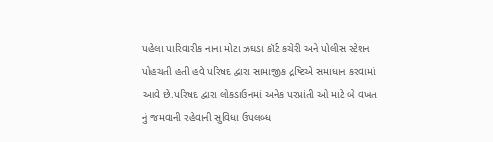પહેલા પારિવારીક નાના મોટા ઝઘડા કૉર્ટ કચેરી અને પોલીસ સ્ટેશન પોહચતી હતી હવે પરિષદ દ્વારા સામાજીક દ્રષ્ટિએ સમાધાન કરવામાં આવે છે.પરિષદ દ્વારા લોકડાઉનમાં અનેક પરપ્રાંતી ઓ માટે બે વખત નું જમવાની રહેવાની સુવિધા ઉપલબ્ધ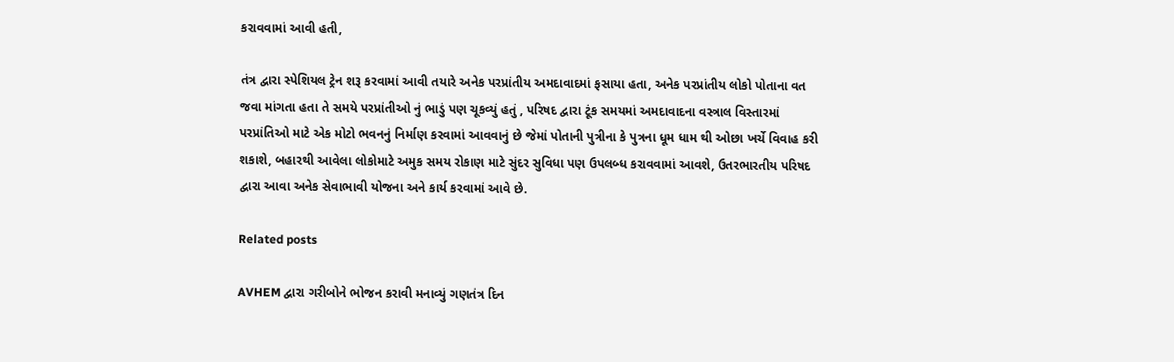કરાવવામાં આવી હતી,

તંત્ર દ્વારા સ્પેશિયલ ટ્રેન શરૂ કરવામાં આવી તયારે અનેક પરપ્રાંતીય અમદાવાદમાં ફસાયા હતા, અનેક પરપ્રાંતીય લોકો પોતાના વત જવા માંગતા હતા તે સમયે પરપ્રાંતીઓ નું ભાડું પણ ચૂકવ્યું હતું , પરિષદ દ્વારા ટૂંક સમયમાં અમદાવાદના વસ્ત્રાલ વિસ્તારમાં પરપ્રાંતિઓ માટે એક મોટો ભવનનું નિર્માણ કરવામાં આવવાનું છે જેમાં પોતાની પુત્રીના કે પુત્રના ધૂમ ધામ થી ઓછા ખર્ચે વિવાહ કરી શકાશે, બહારથી આવેલા લોકોમાટે અમુક સમય રોકાણ માટે સુંદર સુવિધા પણ ઉપલબ્ધ કરાવવામાં આવશે, ઉતરભારતીય પરિષદ દ્વારા આવા અનેક સેવાભાવી યોજના અને કાર્ય કરવામાં આવે છે.

Related posts

AVHEM દ્વારા ગરીબોને ભોજન કરાવી મનાવ્યું ગણતંત્ર દિન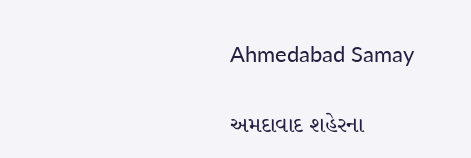Ahmedabad Samay

અમદાવાદ શહેરના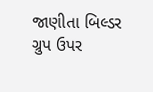જાણીતા બિલ્‍ડર ગ્રુપ ઉપર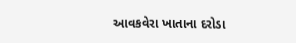આવકવેરા ખાતાના દરોડા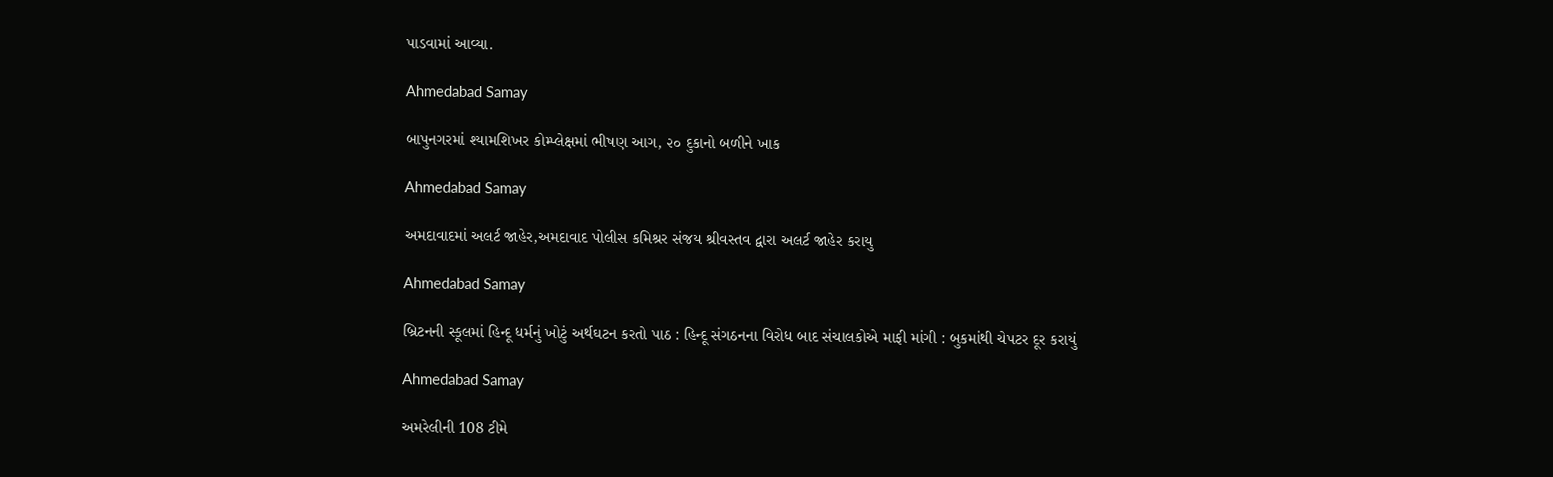પાડવામાં આવ્‍યા.

Ahmedabad Samay

બાપુનગરમાં શ્યામશિખર કોમ્પ્લેક્ષમાં ભીષણ આગ, ૨૦ દુકાનો બળીને ખાક

Ahmedabad Samay

અમદાવાદમાં અલર્ટ જાહેર,અમદાવાદ પોલીસ કમિશ્રર સંજય શ્રીવસ્તવ દ્વારા અલર્ટ જાહેર કરાયુ

Ahmedabad Samay

બ્રિટનની સ્કૂલમાં હિન્દૂ ધર્મનું ખોટું અર્થઘટન કરતો પાઠ : હિન્દૂ સંગઠનના વિરોધ બાદ સંચાલકોએ માફી માંગી : બુકમાંથી ચેપટર દૂર કરાયું

Ahmedabad Samay

અમરેલીની 108 ટીમે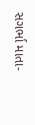સગર્ભા માતા-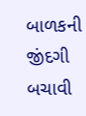બાળકની જીંદગી બચાવી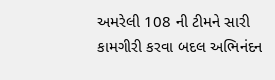અમરેલી 108 ની ટીમને સારી કામગીરી કરવા બદલ અભિનંદન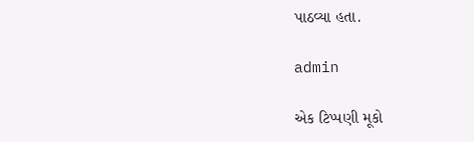પાઠવ્યા હતા.

admin

એક ટિપ્પણી મૂકો